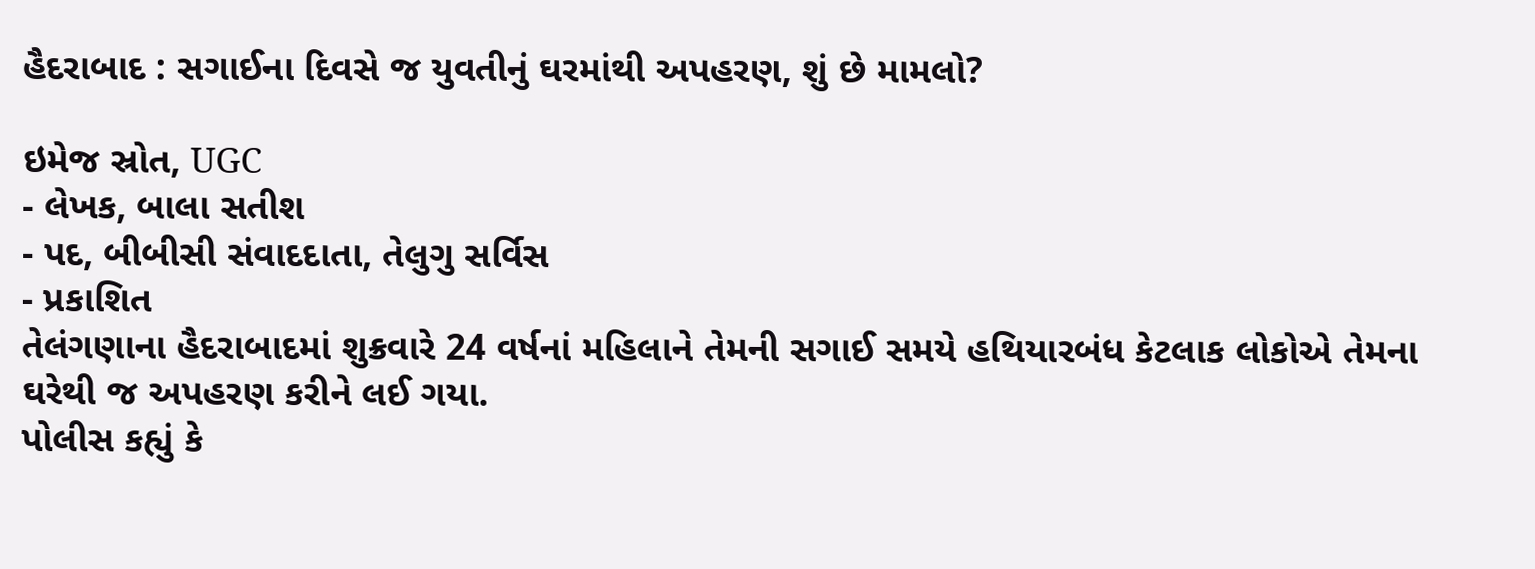હૈદરાબાદ : સગાઈના દિવસે જ યુવતીનું ઘરમાંથી અપહરણ, શું છે મામલો?

ઇમેજ સ્રોત, UGC
- લેખક, બાલા સતીશ
- પદ, બીબીસી સંવાદદાતા, તેલુગુ સર્વિસ
- પ્રકાશિત
તેલંગણાના હૈદરાબાદમાં શુક્રવારે 24 વર્ષનાં મહિલાને તેમની સગાઈ સમયે હથિયારબંધ કેટલાક લોકોએ તેમના ઘરેથી જ અપહરણ કરીને લઈ ગયા.
પોલીસ કહ્યું કે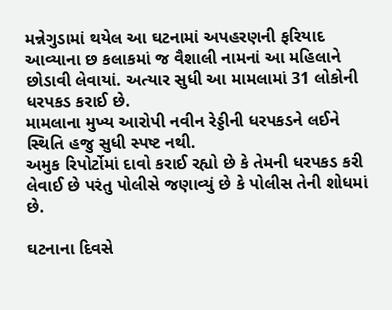મન્નેગુડામાં થયેલ આ ઘટનામાં અપહરણની ફરિયાદ આવ્યાના છ કલાકમાં જ વૈશાલી નામનાં આ મહિલાને છોડાવી લેવાયાં. અત્યાર સુધી આ મામલામાં 31 લોકોની ધરપકડ કરાઈ છે.
મામલાના મુખ્ય આરોપી નવીન રેડ્ડીની ધરપકડને લઈને સ્થિતિ હજુ સુધી સ્પષ્ટ નથી.
અમુક રિપોર્ટોમાં દાવો કરાઈ રહ્યો છે કે તેમની ધરપકડ કરી લેવાઈ છે પરંતુ પોલીસે જણાવ્યું છે કે પોલીસ તેની શોધમાં છે.

ઘટનાના દિવસે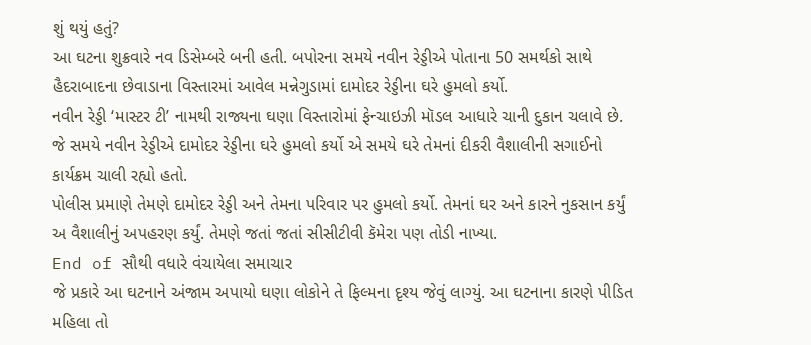શું થયું હતું?
આ ઘટના શુક્રવારે નવ ડિસેમ્બરે બની હતી. બપોરના સમયે નવીન રેડ્ડીએ પોતાના 50 સમર્થકો સાથે હૈદરાબાદના છેવાડાના વિસ્તારમાં આવેલ મન્નેગુડામાં દામોદર રેડ્ડીના ઘરે હુમલો કર્યો.
નવીન રેડ્ડી ‘માસ્ટર ટી’ નામથી રાજ્યના ઘણા વિસ્તારોમાં ફેન્ચાઇઝી મૉડલ આધારે ચાની દુકાન ચલાવે છે.
જે સમયે નવીન રેડ્ડીએ દામોદર રેડ્ડીના ઘરે હુમલો કર્યો એ સમયે ઘરે તેમનાં દીકરી વૈશાલીની સગાઈનો કાર્યક્રમ ચાલી રહ્યો હતો.
પોલીસ પ્રમાણે તેમણે દામોદર રેડ્ડી અને તેમના પરિવાર પર હુમલો કર્યો. તેમનાં ઘર અને કારને નુકસાન કર્યું અ વૈશાલીનું અપહરણ કર્યું. તેમણે જતાં જતાં સીસીટીવી કૅમેરા પણ તોડી નાખ્યા.
End of સૌથી વધારે વંચાયેલા સમાચાર
જે પ્રકારે આ ઘટનાને અંજામ અપાયો ઘણા લોકોને તે ફિલ્મના દૃશ્ય જેવું લાગ્યું. આ ઘટનાના કારણે પીડિત મહિલા તો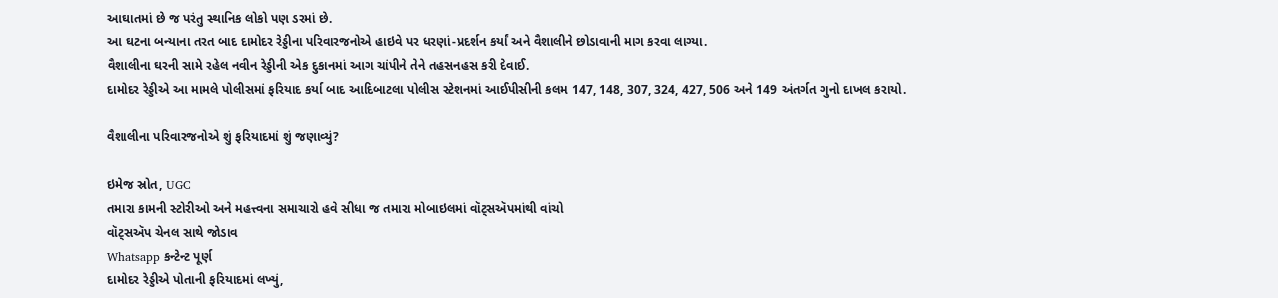આઘાતમાં છે જ પરંતુ સ્થાનિક લોકો પણ ડરમાં છે.
આ ઘટના બન્યાના તરત બાદ દામોદર રેડ્ડીના પરિવારજનોએ હાઇવે પર ધરણાં-પ્રદર્શન કર્યાં અને વૈશાલીને છોડાવાની માગ કરવા લાગ્યા.
વૈશાલીના ઘરની સામે રહેલ નવીન રેડ્ડીની એક દુકાનમાં આગ ચાંપીને તેને તહસનહસ કરી દેવાઈ.
દામોદર રેડ્ડીએ આ મામલે પોલીસમાં ફરિયાદ કર્યા બાદ આદિબાટલા પોલીસ સ્ટેશનમાં આઈપીસીની કલમ 147, 148, 307, 324, 427, 506 અને 149 અંતર્ગત ગુનો દાખલ કરાયો.

વૈશાલીના પરિવારજનોએ શું ફરિયાદમાં શું જણાવ્યું?

ઇમેજ સ્રોત, UGC
તમારા કામની સ્ટોરીઓ અને મહત્ત્વના સમાચારો હવે સીધા જ તમારા મોબાઇલમાં વૉટ્સઍપમાંથી વાંચો
વૉટ્સઍપ ચેનલ સાથે જોડાવ
Whatsapp કન્ટેન્ટ પૂર્ણ
દામોદર રેડ્ડીએ પોતાની ફરિયાદમાં લખ્યું,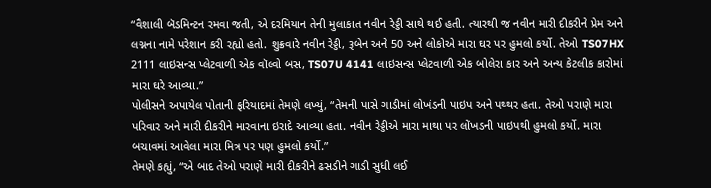“વૈશાલી બૅડમિન્ટન રમવા જતી, એ દરમિયાન તેની મુલાકાત નવીન રેડ્ડી સાથે થઈ હતી. ત્યારથી જ નવીન મારી દીકરીને પ્રેમ અને લગ્નના નામે પરેશાન કરી રહ્યો હતો. શુક્રવારે નવીન રેડ્ડી, રૂબેન અને 50 અને લોકોએ મારા ઘર પર હુમલો કર્યો. તેઓ TS07HX 2111 લાઇસન્સ પ્લેટવાળી એક વૉલ્વો બસ, TS07U 4141 લાઇસન્સ પ્લેટવાળી એક બોલેરા કાર અને અન્ય કેટલીક કારોમાં મારા ઘરે આવ્યા.”
પોલીસને અપાયેલ પોતાની ફરિયાદમાં તેમણે લખ્યું, “તેમની પાસે ગાડીમાં લોખંડની પાઇપ અને પથ્થર હતા. તેઓ પરાણે મારા પરિવાર અને મારી દીકરીને મારવાના ઇરાદે આવ્યા હતા. નવીન રેડ્ડીએ મારા માથા પર લોંખડની પાઇપથી હુમલો કર્યો. મારા બચાવમાં આવેલા મારા મિત્ર પર પણ હુમલો કર્યો.”
તેમણે કહ્યું, “એ બાદ તેઓ પરાણે મારી દીકરીને ઢસડીને ગાડી સુધી લઈ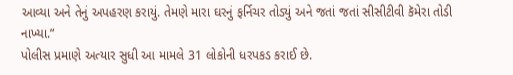આવ્યા અને તેનું અપહરણ કરાયું. તેમણે મારા ઘરનું ફર્નિચર તોડ્યું અને જતાં જતાં સીસીટીવી કૅમેરા તોડી નાખ્યા.”
પોલીસ પ્રમાણે અત્યાર સુધી આ મામલે 31 લોકોની ધરપકડ કરાઈ છે.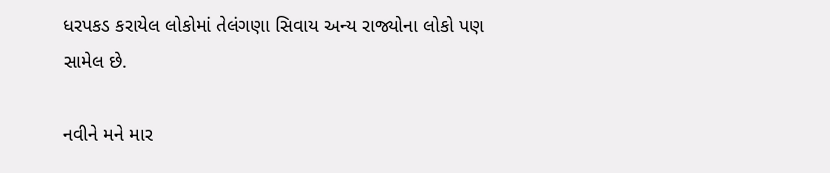ધરપકડ કરાયેલ લોકોમાં તેલંગણા સિવાય અન્ય રાજ્યોના લોકો પણ સામેલ છે.

નવીને મને માર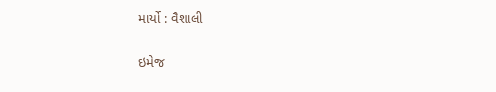માર્યો : વૈશાલી

ઇમેજ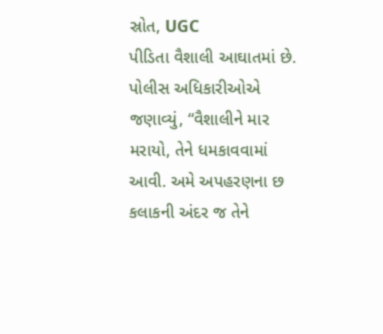સ્રોત, UGC
પીડિતા વૈશાલી આઘાતમાં છે.
પોલીસ અધિકારીઓએ જણાવ્યું, “વૈશાલીને માર મરાયો, તેને ધમકાવવામાં આવી. અમે અપહરણના છ કલાકની અંદર જ તેને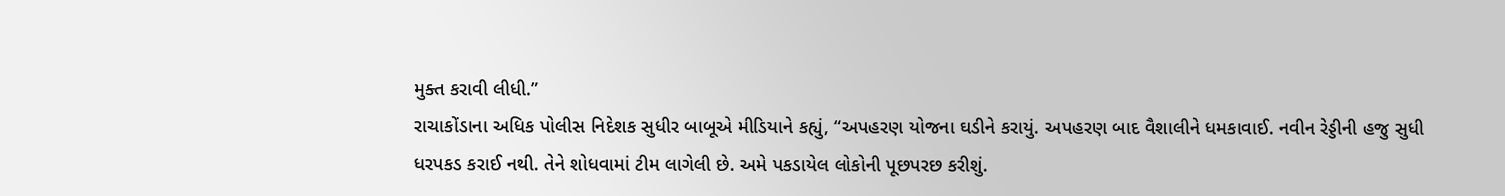મુક્ત કરાવી લીધી.”
રાચાકોંડાના અધિક પોલીસ નિદેશક સુધીર બાબૂએ મીડિયાને કહ્યું, “અપહરણ યોજના ઘડીને કરાયું. અપહરણ બાદ વૈશાલીને ધમકાવાઈ. નવીન રેડ્ડીની હજુ સુધી ધરપકડ કરાઈ નથી. તેને શોધવામાં ટીમ લાગેલી છે. અમે પકડાયેલ લોકોની પૂછપરછ કરીશું.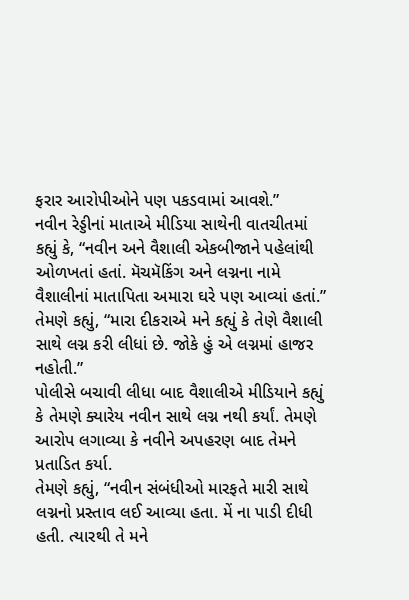ફરાર આરોપીઓને પણ પકડવામાં આવશે.”
નવીન રેડ્ડીનાં માતાએ મીડિયા સાથેની વાતચીતમાં કહ્યું કે, “નવીન અને વૈશાલી એકબીજાને પહેલાંથી ઓળખતાં હતાં. મૅચમૅકિંગ અને લગ્નના નામે વૈશાલીનાં માતાપિતા અમારા ઘરે પણ આવ્યાં હતાં.”
તેમણે કહ્યું, “મારા દીકરાએ મને કહ્યું કે તેણે વૈશાલી સાથે લગ્ન કરી લીધાં છે. જોકે હું એ લગ્નમાં હાજર નહોતી.”
પોલીસે બચાવી લીધા બાદ વૈશાલીએ મીડિયાને કહ્યું કે તેમણે ક્યારેય નવીન સાથે લગ્ન નથી કર્યાં. તેમણે આરોપ લગાવ્યા કે નવીને અપહરણ બાદ તેમને પ્રતાડિત કર્યા.
તેમણે કહ્યું, “નવીન સંબંધીઓ મારફતે મારી સાથે લગ્નનો પ્રસ્તાવ લઈ આવ્યા હતા. મેં ના પાડી દીધી હતી. ત્યારથી તે મને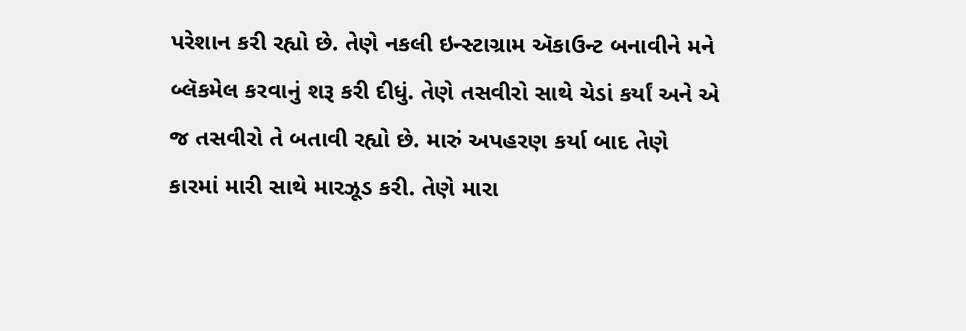પરેશાન કરી રહ્યો છે. તેણે નકલી ઇન્સ્ટાગ્રામ ઍકાઉન્ટ બનાવીને મને બ્લૅકમેલ કરવાનું શરૂ કરી દીધું. તેણે તસવીરો સાથે ચેડાં કર્યાં અને એ જ તસવીરો તે બતાવી રહ્યો છે. મારું અપહરણ કર્યા બાદ તેણે કારમાં મારી સાથે મારઝૂડ કરી. તેણે મારા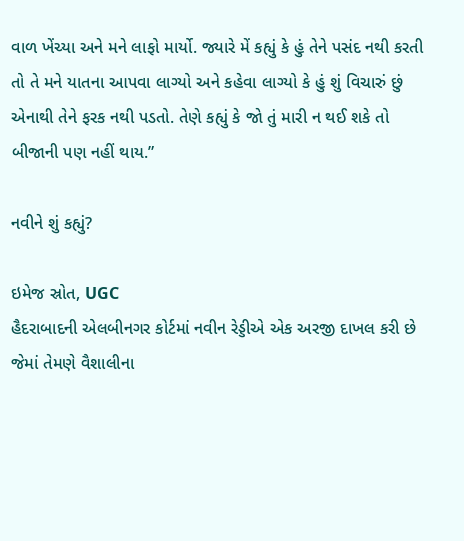વાળ ખેંચ્યા અને મને લાફો માર્યો. જ્યારે મેં કહ્યું કે હું તેને પસંદ નથી કરતી તો તે મને યાતના આપવા લાગ્યો અને કહેવા લાગ્યો કે હું શું વિચારું છું એનાથી તેને ફરક નથી પડતો. તેણે કહ્યું કે જો તું મારી ન થઈ શકે તો બીજાની પણ નહીં થાય.”

નવીને શું કહ્યું?

ઇમેજ સ્રોત, UGC
હૈદરાબાદની એલબીનગર કોર્ટમાં નવીન રેડ્ડીએ એક અરજી દાખલ કરી છે જેમાં તેમણે વૈશાલીના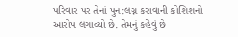પરિવાર પર તેનાં પુન:લગ્ન કરાવાની કોશિશનો આરોપ લગાવ્યો છે. તેમનું કહેવું છે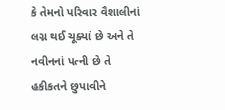કે તેમનો પરિવાર વૈશાલીનાં લગ્ન થઈ ચૂક્યાં છે અને તે નવીનનાં પત્ની છે તે હકીકતને છુપાવીને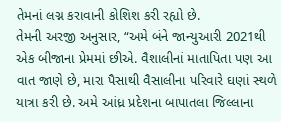તેમનાં લગ્ન કરાવાની કોશિશ કરી રહ્યો છે.
તેમની અરજી અનુસાર, “અમે બંને જાન્યુઆરી 2021થી એક બીજાના પ્રેમમાં છીએ. વૈશાલીનાં માતાપિતા પણ આ વાત જાણે છે, મારા પૈસાથી વૈસાલીના પરિવારે ઘણાં સ્થળે યાત્રા કરી છે. અમે આંધ્ર પ્રદેશના બાપાતલા જિલ્લાના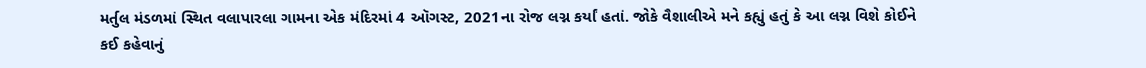મર્તુલ મંડળમાં સ્થિત વલાપારલા ગામના એક મંદિરમાં 4 ઑગસ્ટ, 2021ના રોજ લગ્ન કર્યાં હતાં. જોકે વૈશાલીએ મને કહ્યું હતું કે આ લગ્ન વિશે કોઈને કઈ કહેવાનું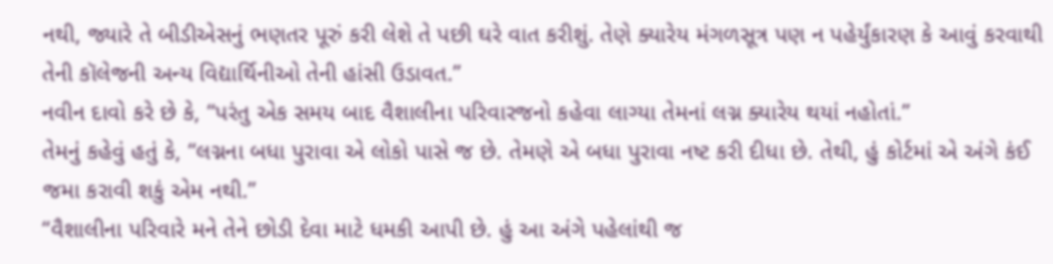નથી, જ્યારે તે બીડીએસનું ભણતર પૂરું કરી લેશે તે પછી ઘરે વાત કરીશું. તેણે ક્યારેય મંગળસૂત્ર પણ ન પહેર્યુંકારણ કે આવું કરવાથી તેની કૉલેજની અન્ય વિદ્યાર્થિનીઓ તેની હાંસી ઉડાવત.”
નવીન દાવો કરે છે કે, “પરંતુ એક સમય બાદ વૈશાલીના પરિવારજનો કહેવા લાગ્યા તેમનાં લગ્ન ક્યારેય થયાં નહોતાં.”
તેમનું કહેવું હતું કે, “લગ્નના બધા પુરાવા એ લોકો પાસે જ છે. તેમણે એ બધા પુરાવા નષ્ટ કરી દીધા છે. તેથી, હું કોર્ટમાં એ અંગે કંઈ જમા કરાવી શકું એમ નથી.”
“વૈશાલીના પરિવારે મને તેને છોડી દેવા માટે ધમકી આપી છે. હું આ અંગે પહેલાંથી જ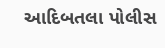આદિબતલા પોલીસ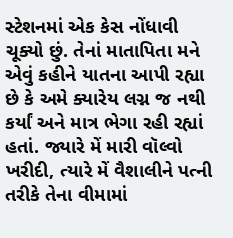સ્ટેશનમાં એક કેસ નોંધાવી ચૂક્યો છું. તેનાં માતાપિતા મને એવું કહીને યાતના આપી રહ્યા છે કે અમે ક્યારેય લગ્ન જ નથી કર્યાં અને માત્ર ભેગા રહી રહ્યાં હતાં. જ્યારે મેં મારી વૉલ્વો ખરીદી, ત્યારે મેં વૈશાલીને પત્ની તરીકે તેના વીમામાં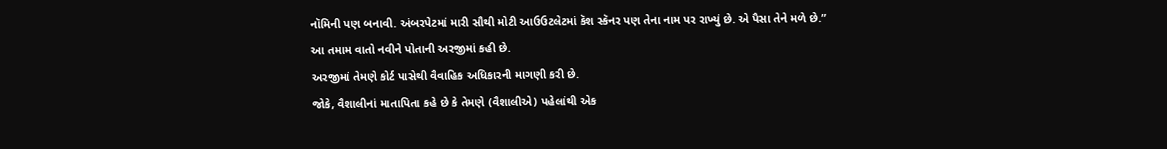નૉમિની પણ બનાવી. અંબરપેટમાં મારી સૌથી મોટી આઉઉટલેટમાં કૅશ સ્કૅનર પણ તેના નામ પર રાખ્યું છે. એ પૈસા તેને મળે છે.”
આ તમામ વાતો નવીને પોતાની અરજીમાં કહી છે.
અરજીમાં તેમણે કોર્ટ પાસેથી વૈવાહિક અધિકારની માગણી કરી છે.
જોકે, વૈશાલીનાં માતાપિતા કહે છે કે તેમણે (વૈશાલીએ) પહેલાંથી એક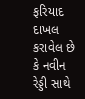ફરિયાદ દાખલ કરાવેલ છે કે નવીન રેડ્ડી સાથે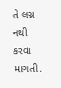તે લગ્ન નથી કરવા માગતી.